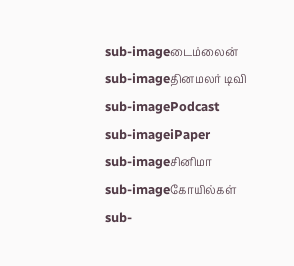sub-imageடைம்லைன்
sub-imageதினமலர் டிவி
sub-imagePodcast
sub-imageiPaper
sub-imageசினிமா
sub-imageகோயில்கள்
sub-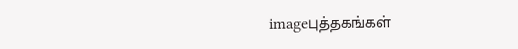imageபுத்தகங்கள்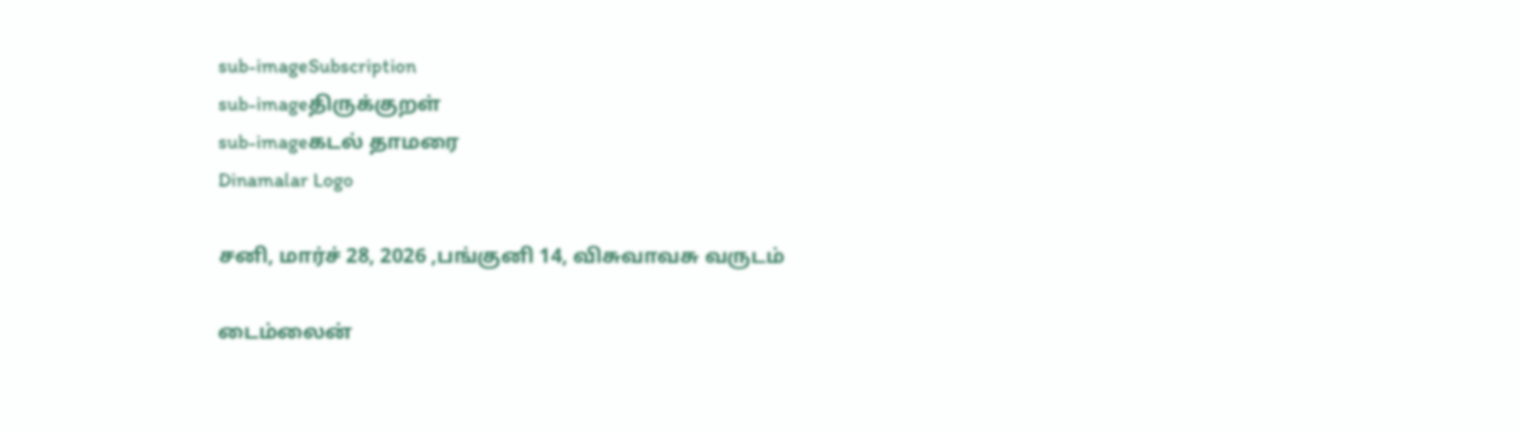sub-imageSubscription
sub-imageதிருக்குறள்
sub-imageகடல் தாமரை
Dinamalar Logo

சனி, மார்ச் 28, 2026 ,பங்குனி 14, விசுவாவசு வருடம்

டைம்லைன்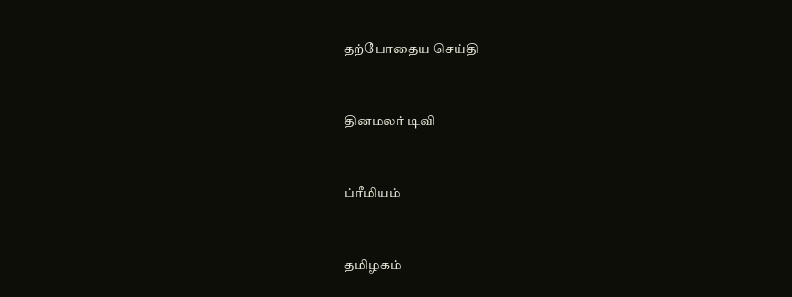தற்போதைய செய்தி


தினமலர் டிவி


ப்ரீமியம்


தமிழகம்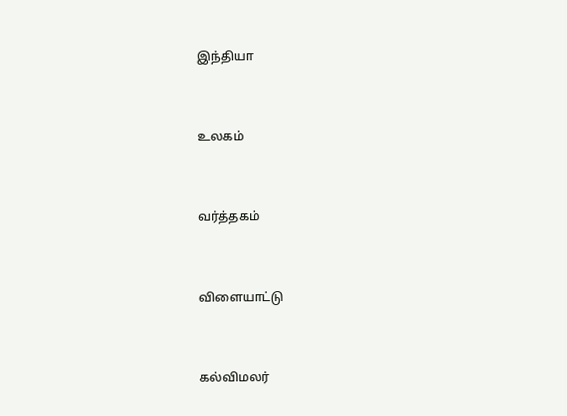இந்தியா


உலகம்


வர்த்தகம்


விளையாட்டு


கல்விமலர்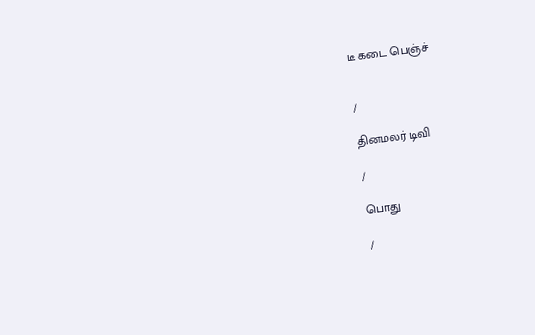டீ கடை பெஞ்ச்


/

தினமலர் டிவி

/

பொது

/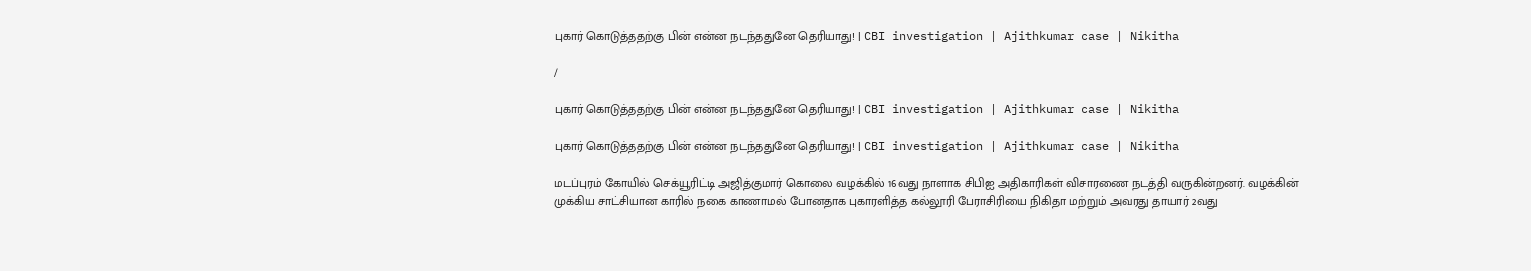புகார் கொடுத்ததற்கு பின் என்ன நடந்ததுனே தெரியாது! | CBI investigation | Ajithkumar case | Nikitha

/

புகார் கொடுத்ததற்கு பின் என்ன நடந்ததுனே தெரியாது! | CBI investigation | Ajithkumar case | Nikitha

புகார் கொடுத்ததற்கு பின் என்ன நடந்ததுனே தெரியாது! | CBI investigation | Ajithkumar case | Nikitha

மடப்புரம் கோயில் செக்யூரிட்டி அஜித்குமார் கொலை வழக்கில் 16வது நாளாக சிபிஐ அதிகாரிகள் விசாரணை நடத்தி வருகின்றனர். வழக்கின் முக்கிய சாட்சியான காரில் நகை காணாமல் போனதாக புகாரளித்த கல்லூரி பேராசிரியை நிகிதா மற்றும் அவரது தாயார் 2வது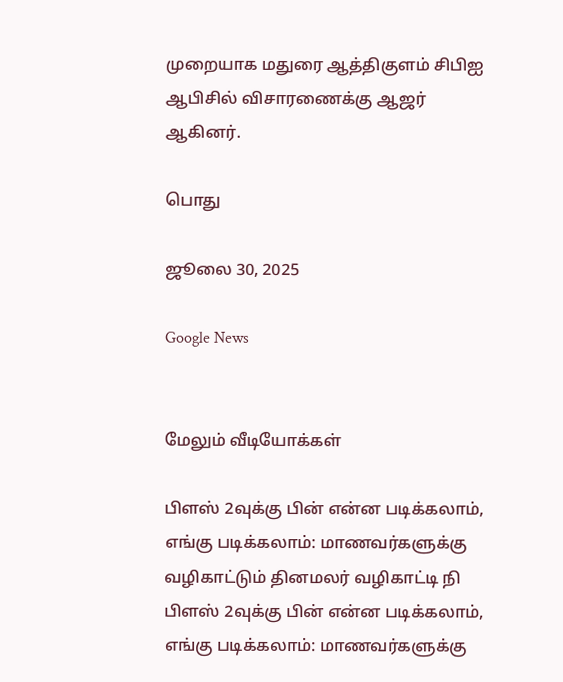முறையாக மதுரை ஆத்திகுளம் சிபிஐ ஆபிசில் விசாரணைக்கு ஆஜர் ஆகினர்.

பொது

ஜூலை 30, 2025

Google News


மேலும் வீடியோக்கள்

பிளஸ் 2வுக்கு பின் என்ன படிக்கலாம், எங்கு படிக்கலாம்: மாணவர்களுக்கு வழிகாட்டும் தினமலர் வழிகாட்டி நி
பிளஸ் 2வுக்கு பின் என்ன படிக்கலாம், எங்கு படிக்கலாம்: மாணவர்களுக்கு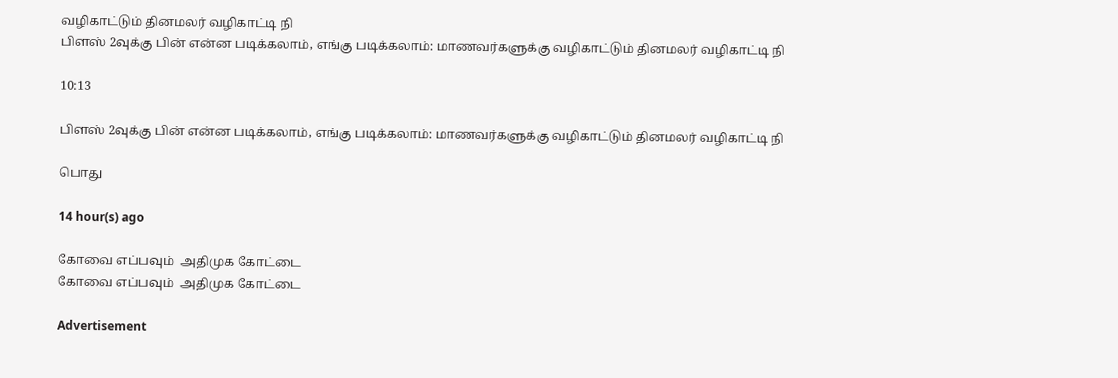வழிகாட்டும் தினமலர் வழிகாட்டி நி
பிளஸ் 2வுக்கு பின் என்ன படிக்கலாம், எங்கு படிக்கலாம்: மாணவர்களுக்கு வழிகாட்டும் தினமலர் வழிகாட்டி நி

10:13

பிளஸ் 2வுக்கு பின் என்ன படிக்கலாம், எங்கு படிக்கலாம்: மாணவர்களுக்கு வழிகாட்டும் தினமலர் வழிகாட்டி நி

பொது

14 hour(s) ago

கோவை எப்பவும்  அதிமுக கோட்டை
கோவை எப்பவும்  அதிமுக கோட்டை

Advertisement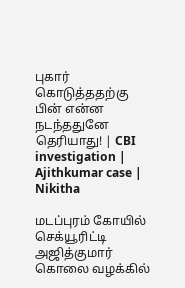புகார் கொடுத்ததற்கு பின் என்ன நடந்ததுனே தெரியாது! | CBI investigation | Ajithkumar case | Nikitha

மடப்புரம் கோயில் செக்யூரிட்டி அஜித்குமார் கொலை வழக்கில்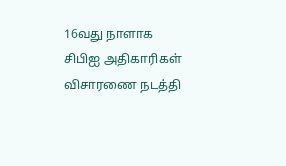16வது நாளாக சிபிஐ அதிகாரிகள் விசாரணை நடத்தி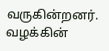வருகின்றனர். வழக்கின்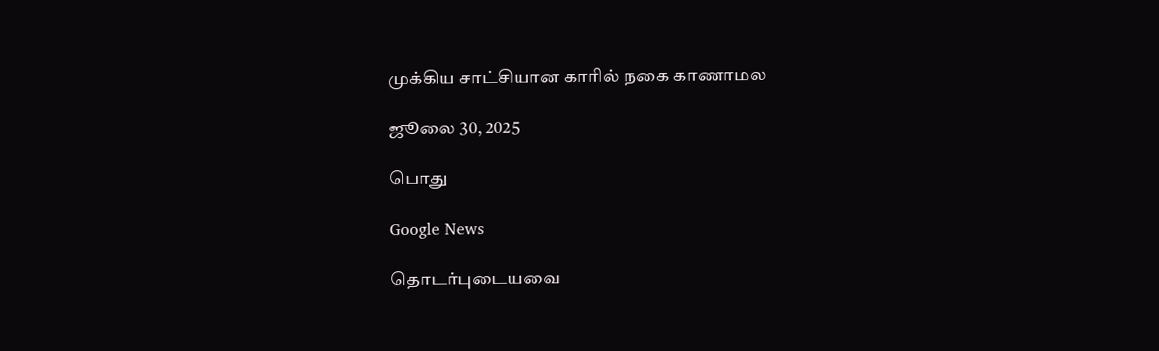முக்கிய சாட்சியான காரில் நகை காணாமல

ஜூலை 30, 2025

பொது

Google News

தொடர்புடையவை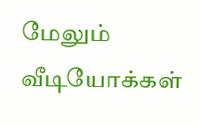மேலும் வீடியோக்கள்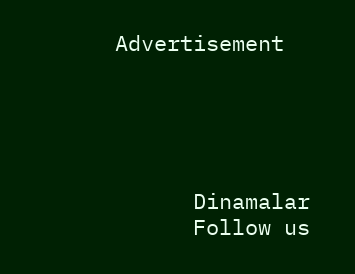Advertisement





      Dinamalar
      Follow us